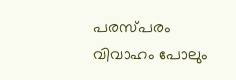പരസ്പരം വിവാഹം പോലും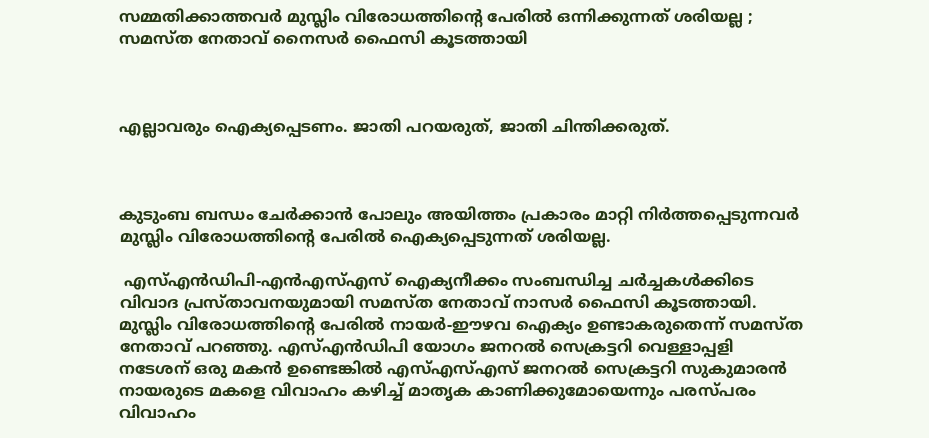സമ്മതിക്കാത്തവര്‍ മുസ്ലിം വിരോധത്തിന്റെ പേരില്‍ ഒന്നിക്കുന്നത് ശരിയല്ല ; സമസ്ത നേതാവ് നൈസര്‍ ഫൈസി കൂടത്തായി



എല്ലാവരും ഐക്യപ്പെടണം. ജാതി പറയരുത്, ജാതി ചിന്തിക്കരുത്.



കുടുംബ ബന്ധം ചേര്‍ക്കാന്‍ പോലും അയിത്തം പ്രകാരം മാറ്റി നിര്‍ത്തപ്പെടുന്നവര്‍ മുസ്ലിം വിരോധത്തിന്റെ പേരില്‍ ഐക്യപ്പെടുന്നത് ശരിയല്ല.

 എസ്എന്‍ഡിപി-എന്‍എസ്എസ് ഐക്യനീക്കം സംബന്ധിച്ച ചര്‍ച്ചകള്‍ക്കിടെ വിവാദ പ്രസ്താവനയുമായി സമസ്ത നേതാവ് നാസര്‍ ഫൈസി കൂടത്തായി. മുസ്ലിം വിരോധത്തിന്റെ പേരില്‍ നായര്‍-ഈഴവ ഐക്യം ഉണ്ടാകരുതെന്ന് സമസ്ത നേതാവ് പറഞ്ഞു. എസ്എന്‍ഡിപി യോഗം ജനറല്‍ സെക്രട്ടറി വെള്ളാപ്പളി നടേശന് ഒരു മകന്‍ ഉണ്ടെങ്കില്‍ എസ്എസ്എസ് ജനറല്‍ സെക്രട്ടറി സുകുമാരന്‍ നായരുടെ മകളെ വിവാഹം കഴിച്ച് മാതൃക കാണിക്കുമോയെന്നും പരസ്പരം വിവാഹം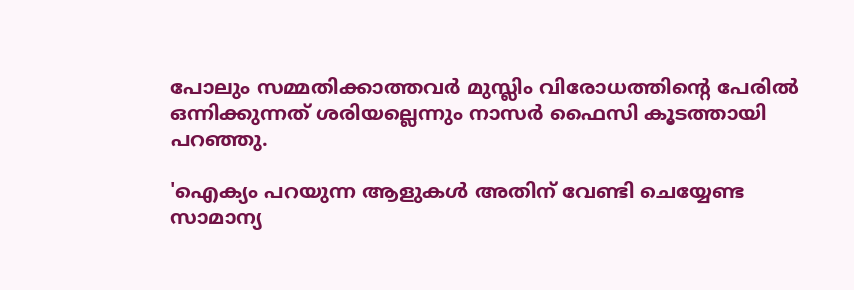പോലും സമ്മതിക്കാത്തവര്‍ മുസ്ലിം വിരോധത്തിന്റെ പേരില്‍ ഒന്നിക്കുന്നത് ശരിയല്ലെന്നും നാസര്‍ ഫൈസി കൂടത്തായി പറഞ്ഞു.

'ഐക്യം പറയുന്ന ആളുകള്‍ അതിന് വേണ്ടി ചെയ്യേണ്ട സാമാന്യ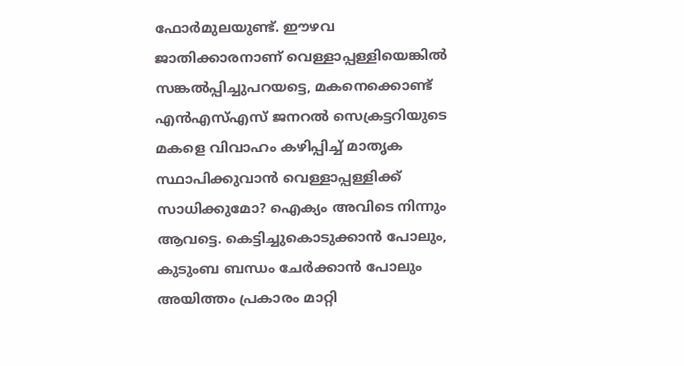ഫോര്‍മുലയുണ്ട്. ഈഴവ ജാതിക്കാരനാണ് വെള്ളാപ്പള്ളിയെങ്കില്‍ സങ്കല്‍പ്പിച്ചുപറയട്ടെ, മകനെക്കൊണ്ട് എന്‍എസ്എസ് ജനറല്‍ സെക്രട്ടറിയുടെ മകളെ വിവാഹം കഴിപ്പിച്ച് മാതൃക സ്ഥാപിക്കുവാന്‍ വെള്ളാപ്പള്ളിക്ക് സാധിക്കുമോ? ഐക്യം അവിടെ നിന്നും ആവട്ടെ. കെട്ടിച്ചുകൊടുക്കാന്‍ പോലും, കുടുംബ ബന്ധം ചേര്‍ക്കാന്‍ പോലും അയിത്തം പ്രകാരം മാറ്റി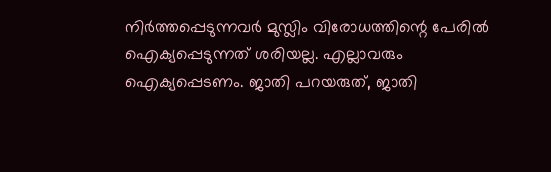നിര്‍ത്തപ്പെടുന്നവര്‍ മുസ്ലിം വിരോധത്തിന്റെ പേരില്‍ ഐക്യപ്പെടുന്നത് ശരിയല്ല. എല്ലാവരും ഐക്യപ്പെടണം. ജാതി പറയരുത്, ജാതി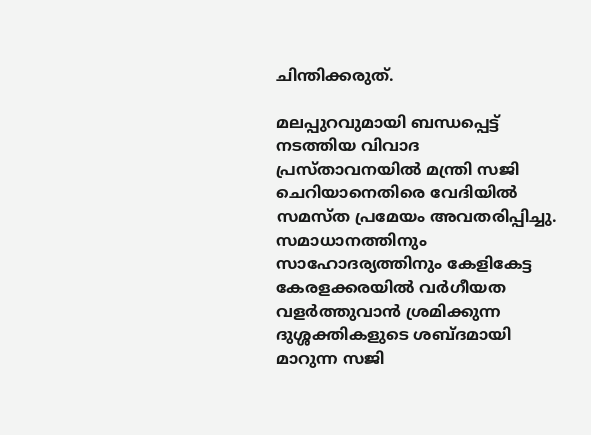ചിന്തിക്കരുത്.

മലപ്പുറവുമായി ബന്ധപ്പെട്ട് നടത്തിയ വിവാദ പ്രസ്താവനയില്‍ മന്ത്രി സജി ചെറിയാനെതിരെ വേദിയില്‍ സമസ്ത പ്രമേയം അവതരിപ്പിച്ചു. സമാധാനത്തിനും സാഹോദര്യത്തിനും കേളികേട്ട കേരളക്കരയില്‍ വര്‍ഗീയത വളര്‍ത്തുവാന്‍ ശ്രമിക്കുന്ന ദുശ്ശക്തികളുടെ ശബ്ദമായി മാറുന്ന സജി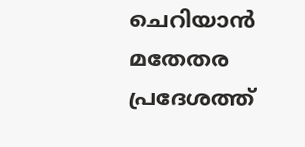ചെറിയാന്‍ മതേതര പ്രദേശത്ത്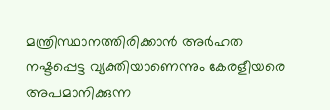മന്ത്രിസ്ഥാനത്തിരിക്കാന്‍ അര്‍ഹത നഷ്ടപ്പെട്ട വ്യക്തിയാണെന്നും കേരളീയരെ അപമാനിക്കുന്ന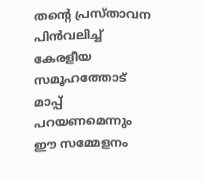തന്റെ പ്രസ്താവന പിന്‍വലിച്ച് കേരളീയ സമൂഹത്തോട് മാപ്പ് പറയണമെന്നും ഈ സമ്മേളനം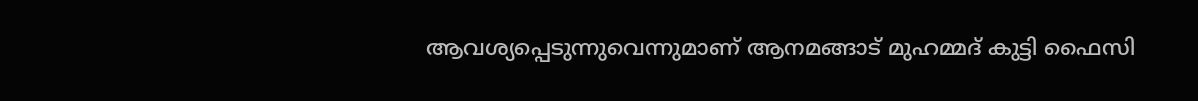ആവശ്യപ്പെടുന്നുവെന്നുമാണ് ആനമങ്ങാട് മുഹമ്മദ് കുട്ടി ഫൈസി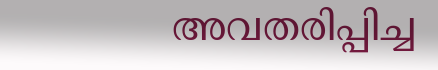അവതരിപ്പിച്ച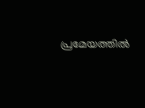പ്രമേയത്തില്‍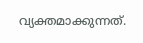വ്യക്തമാക്കുന്നത്.